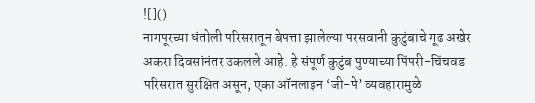![]()
नागपूरच्या धंतोली परिसरातून बेपत्ता झालेल्या परसवानी कुटुंबाचे गूढ अखेर अकरा दिवसांनंतर उकलले आहे. हे संपूर्ण कुटुंब पुण्याच्या पिंपरी-चिंचवड परिसरात सुरक्षित असून, एका ऑनलाइन ‘जी-पे’ व्यवहारामुळे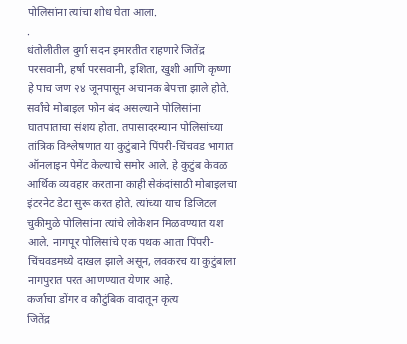पोलिसांना त्यांचा शोध घेता आला.
.
धंतोलीतील दुर्गा सदन इमारतीत राहणारे जितेंद्र परसवानी, हर्षा परसवानी, इशिता, खुशी आणि कृष्णा हे पाच जण २४ जूनपासून अचानक बेपत्ता झाले होते. सर्वांचे मोबाइल फोन बंद असल्याने पोलिसांना घातपाताचा संशय होता. तपासादरम्यान पोलिसांच्या तांत्रिक विश्लेषणात या कुटुंबाने पिंपरी-चिंचवड भागात ऑनलाइन पेमेंट केल्याचे समोर आले. हे कुटुंब केवळ आर्थिक व्यवहार करताना काही सेकंदांसाठी मोबाइलचा इंटरनेट डेटा सुरू करत होते. त्यांच्या याच डिजिटल चुकीमुळे पोलिसांना त्यांचे लोकेशन मिळवण्यात यश आले. नागपूर पोलिसांचे एक पथक आता पिंपरी-चिंचवडमध्ये दाखल झाले असून, लवकरच या कुटुंबाला नागपुरात परत आणण्यात येणार आहे.
कर्जाचा डोंगर व कौटुंबिक वादातून कृत्य
जितेंद्र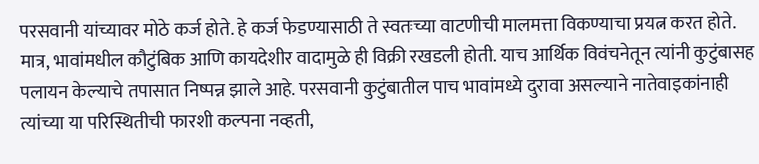परसवानी यांच्यावर मोठे कर्ज होते. हे कर्ज फेडण्यासाठी ते स्वतःच्या वाटणीची मालमत्ता विकण्याचा प्रयत्न करत होते. मात्र, भावांमधील कौटुंबिक आणि कायदेशीर वादामुळे ही विक्री रखडली होती. याच आर्थिक विवंचनेतून त्यांनी कुटुंबासह पलायन केल्याचे तपासात निष्पन्न झाले आहे. परसवानी कुटुंबातील पाच भावांमध्ये दुरावा असल्याने नातेवाइकांनाही त्यांच्या या परिस्थितीची फारशी कल्पना नव्हती,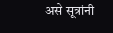असे सूत्रांनी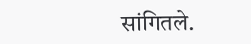सांगितले.